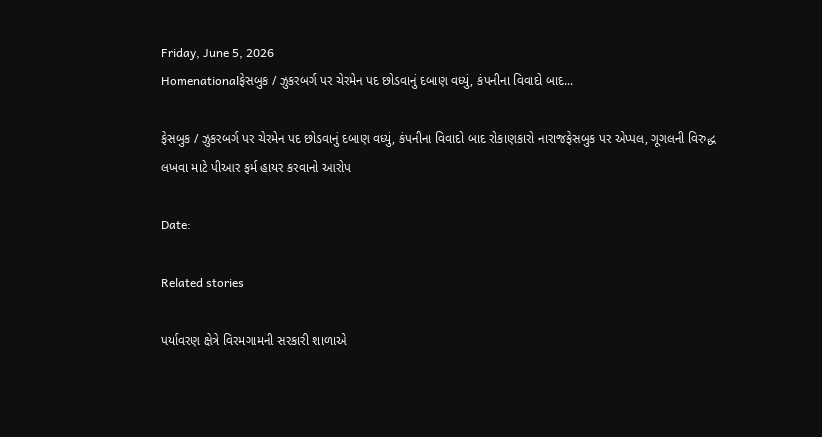Friday, June 5, 2026
Homenationalફેસબુક / ઝુકરબર્ગ પર ચેરમેન પદ છોડવાનું દબાણ વધ્યું, કંપનીના વિવાદો બાદ...

ફેસબુક / ઝુકરબર્ગ પર ચેરમેન પદ છોડવાનું દબાણ વધ્યું, કંપનીના વિવાદો બાદ રોકાણકારો નારાજફેસબુક પર એપ્પલ, ગૂગલની વિરુદ્ધ લખવા માટે પીઆર ફર્મ હાયર કરવાનો આરોપ

Date:

Related stories

પર્યાવરણ ક્ષેત્રે વિરમગામની સરકારી શાળાએ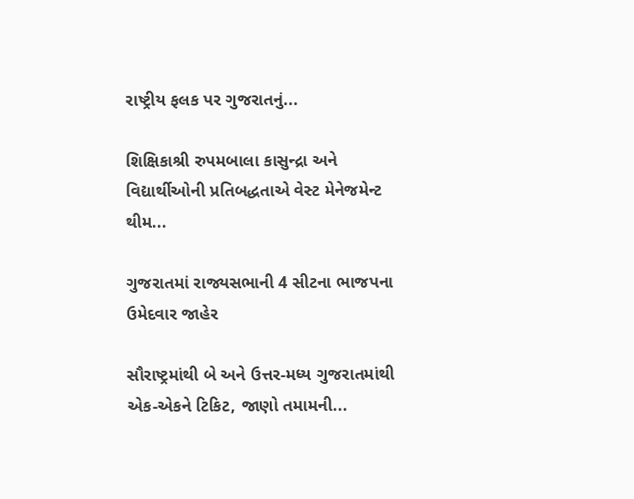રાષ્ટ્રીય ફલક પર ગુજરાતનું...

શિક્ષિકાશ્રી રુપમબાલા કાસુન્દ્રા અને વિદ્યાર્થીઓની પ્રતિબદ્ધતાએ વેસ્ટ મેનેજમેન્ટ થીમ...

ગુજરાતમાં રાજ્યસભાની 4 સીટના ભાજપના ઉમેદવાર જાહેર

સૌરાષ્ટ્રમાંથી બે અને ઉત્તર-મધ્ય ગુજરાતમાંથી એક-એકને ટિકિટ, જાણો તમામની...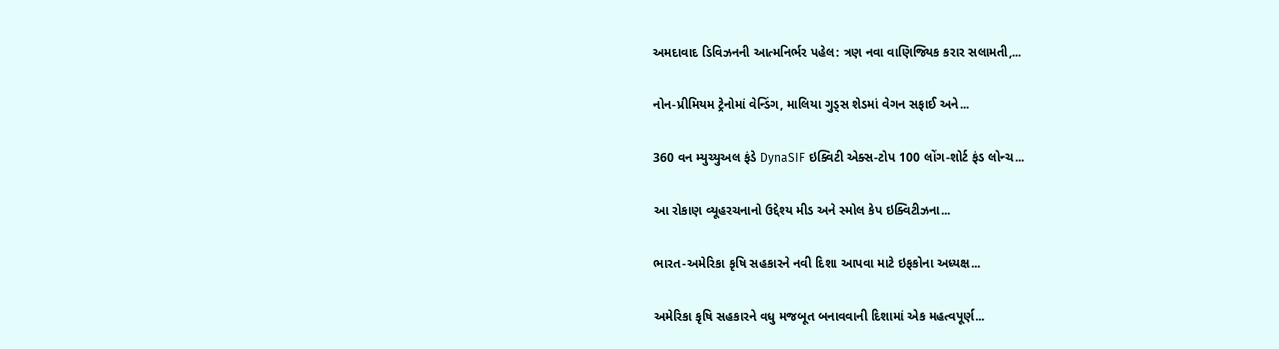અમદાવાદ ડિવિઝનની આત્મનિર્ભર પહેલ: ત્રણ નવા વાણિજ્યિક કરાર સલામતી,...

નોન-પ્રીમિયમ ટ્રેનોમાં વેન્ડિંગ, માલિયા ગુડ્સ શેડમાં વેગન સફાઈ અને...

360 વન મ્યુચ્યુઅલ ફંડે DynaSIF ઇક્વિટી એક્સ-ટોપ 100 લોંગ-શોર્ટ ફંડ લોન્ચ...

આ રોકાણ વ્યૂહરચનાનો ઉદ્દેશ્ય મીડ અને સ્મોલ કેપ ઇક્વિટીઝના...

ભારત-અમેરિકા કૃષિ સહકારને નવી દિશા આપવા માટે ઇફકોના અધ્યક્ષ...

અમેરિકા કૃષિ સહકારને વધુ મજબૂત બનાવવાની દિશામાં એક મહત્વપૂર્ણ...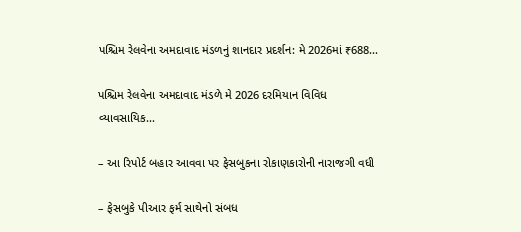પશ્ચિમ રેલવેના અમદાવાદ મંડળનું શાનદાર પ્રદર્શન: મે 2026માં ₹688...

પશ્ચિમ રેલવેના અમદાવાદ મંડળે મે 2026 દરમિયાન વિવિધ વ્યાવસાયિક...

– આ રિપોર્ટ બહાર આવવા પર ફેસબુકના રોકાણકારોની નારાજગી વધી

– ફેસબુકે પીઆર ફર્મ સાથેનો સંબધ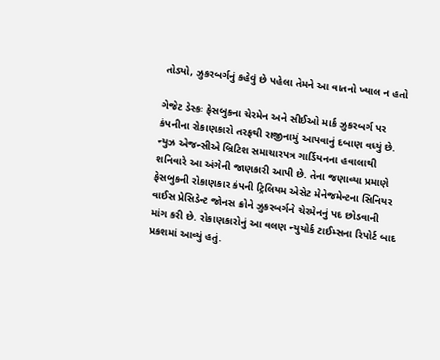તોડ્યો, ઝુકરબર્ગનું કહેવું છે પહેલા તેમને આ વાતનો ખ્યાલ ન હતો

ગેજેટ ડેસ્કઃ ફેસબુકના ચેરમેન અને સીઈઓ માર્ક ઝુકરબર્ગ પર કંપનીના રોકાણકારો તરફથી રાજીનામું આપવાનું દબાણ વધ્યું છે. ન્યુઝ એજન્સીએ બ્રિટિશ સમાચારપત્ર ગાર્ડિયનના હવાલાથી શનિવારે આ અંગેની જાણકારી આપી છે. તેના જણાવ્યા પ્રમાણે ફેસબુકની રોકાણકાર કંપની ટ્રિલિયમ એસેટ મેનેજમેન્ટના સિનિયર વાઈસ પ્રેસિડેન્ટ જોનસ ક્રોને ઝુકરબર્ગને ચેરમેનનું પદ છોડવાની માંગ કરી છે. રોકાણકારોનું આ વલણ ન્યુયોર્ક ટાઈમ્સના રિપોર્ટ બાદ પ્રકશમાં આવ્યું હતું.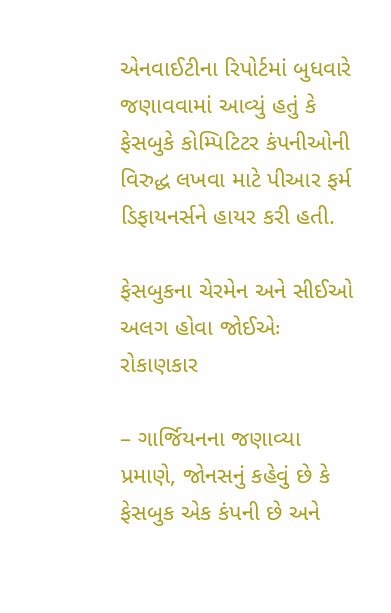એનવાઈટીના રિપોર્ટમાં બુધવારે જણાવવામાં આવ્યું હતું કે ફેસબુકે કોમ્પિટિટર કંપનીઓની વિરુદ્ધ લખવા માટે પીઆર ફર્મ ડિફાયનર્સને હાયર કરી હતી.

ફેસબુકના ચેરમેન અને સીઈઓ અલગ હોવા જોઈએઃ રોકાણકાર

– ગાર્જિયનના જણાવ્યા પ્રમાણે, જોનસનું કહેવું છે કે ફેસબુક એક કંપની છે અને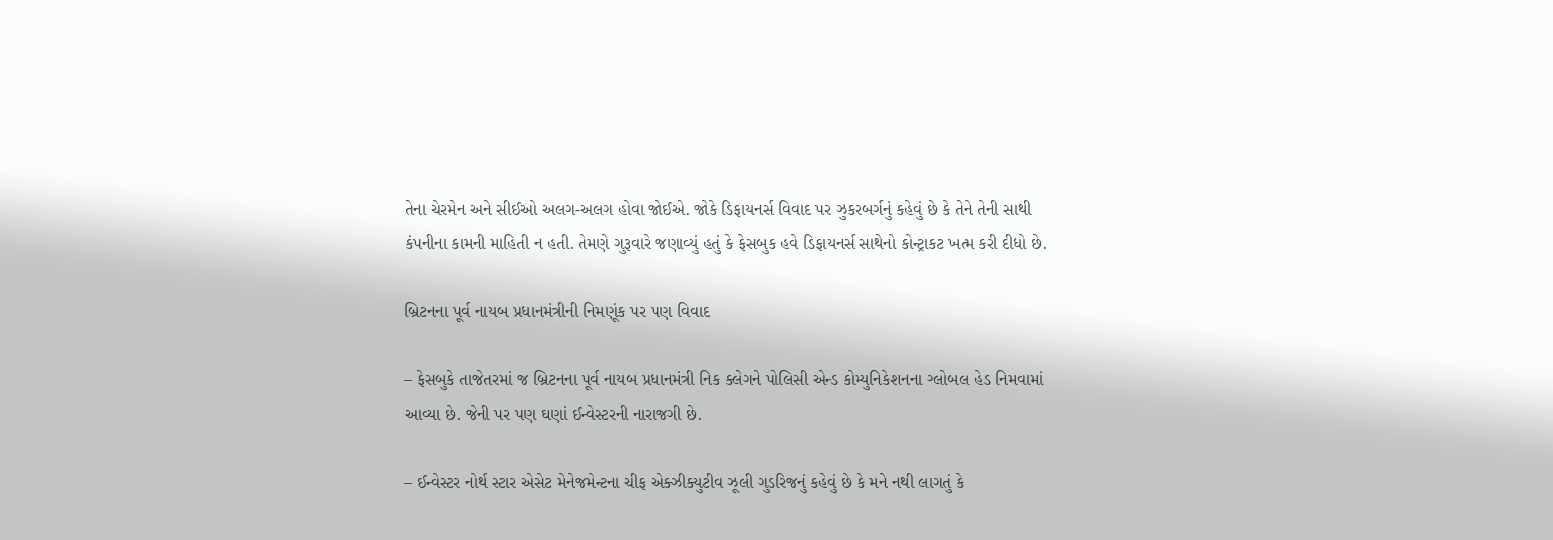તેના ચેરમેન અને સીઈઓ અલગ-અલગ હોવા જોઈએ. જોકે ડિફાયનર્સ વિવાદ પર ઝુકરબર્ગનું કહેવું છે કે તેને તેની સાથી કંપનીના કામની માહિતી ન હતી. તેમણે ગુરૂવારે જણાવ્યું હતું કે ફેસબુક હવે ડિફાયનર્સ સાથેનો કોન્ટ્રાકટ ખત્મ કરી દીધો છે.

બ્રિટનના પૂર્વ નાયબ પ્રધાનમંત્રીની નિમણૂંક પર પણ વિવાદ

– ફેસબુકે તાજેતરમાં જ બ્રિટનના પૂર્વ નાયબ પ્રધાનમંત્રી નિક ક્લેગને પોલિસી એન્ડ કોમ્યુનિકેશનના ગ્લોબલ હેડ નિમવામાં આવ્યા છે. જેની પર પણ ઘણાં ઈન્વેસ્ટરની નારાજગી છે.

– ઈન્વેસ્ટર નોર્થ સ્ટાર એસેટ મેનેજમેન્ટના ચીફ એક્ઝીક્યુટીવ ઝૂલી ગુડરિજનું કહેવું છે કે મને નથી લાગતું કે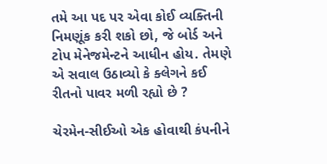તમે આ પદ પર એવા કોઈ વ્યક્તિની નિમણૂંક કરી શકો છો, જે બોર્ડ અને ટોપ મેનેજમેન્ટને આધીન હોય. તેમણે એ સવાલ ઉઠાવ્યો કે ક્લેગને કઈ રીતનો પાવર મળી રહ્યો છે ?

ચેરમેન-સીઈઓ એક હોવાથી કંપનીને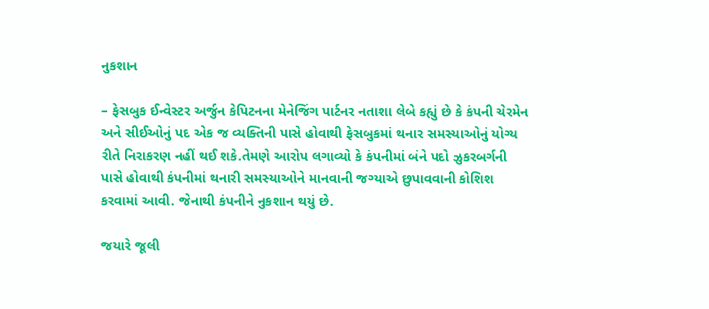નુકશાન

– ફેસબુક ઈન્વેસ્ટર અર્જુન કેપિટનના મેનેજિંગ પાર્ટનર નતાશા લેબે કહ્યું છે કે કંપની ચેરમેન અને સીઈઓનું પદ એક જ વ્યક્તિની પાસે હોવાથી ફેસબુકમાં થનાર સમસ્યાઓનું યોગ્ય રીતે નિરાકરણ નહીં થઈ શકે.તેમણે આરોપ લગાવ્યો કે કંપનીમાં બંને પદો ઝુકરબર્ગની પાસે હોવાથી કંપનીમાં થનારી સમસ્યાઓને માનવાની જગ્યાએ છુપાવવાની કોશિશ કરવામાં આવી. જેનાથી કંપનીને નુકશાન થયું છે.

જયારે જૂલી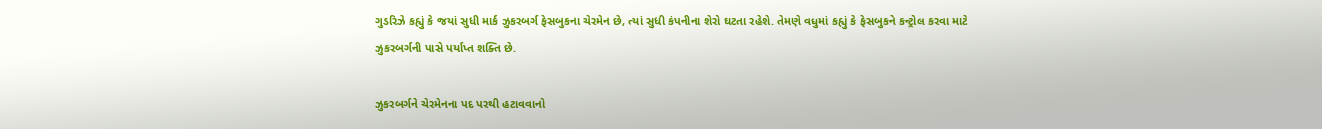ગુડરિઝે કહ્યું કે જયાં સુધી માર્ક ઝુકરબર્ગ ફેસબુકના ચેરમેન છે, ત્યાં સુધી કંપનીના શેરો ઘટતા રહેશે. તેમણે વધુમાં કહ્યું કે ફેસબુકને કન્ટ્રોલ કરવા માટે ઝુકરબર્ગની પાસે પર્યાપ્ત શક્તિ છે.

ઝુકરબર્ગને ચેરમેનના પદ પરથી હટાવવાનો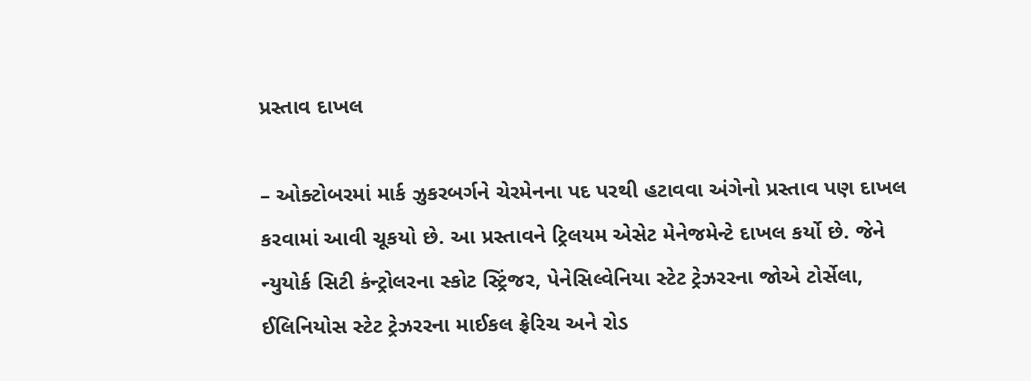પ્રસ્તાવ દાખલ

– ઓક્ટોબરમાં માર્ક ઝુકરબર્ગને ચેરમેનના પદ પરથી હટાવવા અંગેનો પ્રસ્તાવ પણ દાખલ કરવામાં આવી ચૂકયો છે. આ પ્રસ્તાવને ટ્રિલયમ એસેટ મેનેજમેન્ટે દાખલ કર્યો છે. જેને ન્યુયોર્ક સિટી કંન્ટ્રોલરના સ્કોટ સ્ટ્રિંજર, પેનેસિલ્વેનિયા સ્ટેટ ટ્રેઝરરના જોએ ટોર્સેલા, ઈલિનિયોસ સ્ટેટ ટ્રેઝરરના માઈકલ ફ્રેરિચ અને રોડ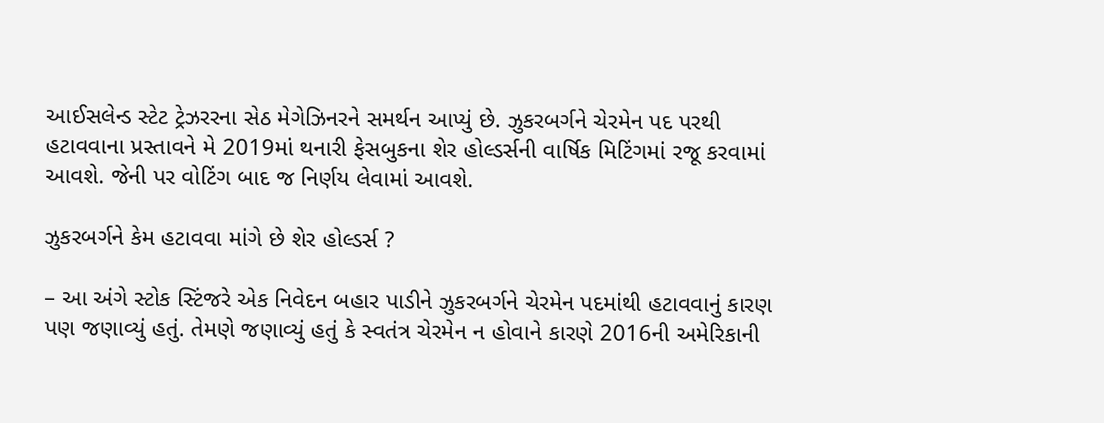આઈસલેન્ડ સ્ટેટ ટ્રેઝરરના સેઠ મેગેઝિનરને સમર્થન આપ્યું છે. ઝુકરબર્ગને ચેરમેન પદ પરથી હટાવવાના પ્રસ્તાવને મે 2019માં થનારી ફેસબુકના શેર હોલ્ડર્સની વાર્ષિક મિટિંગમાં રજૂ કરવામાં આવશે. જેની પર વોટિંગ બાદ જ નિર્ણય લેવામાં આવશે.

ઝુકરબર્ગને કેમ હટાવવા માંગે છે શેર હોલ્ડર્સ ?

– આ અંગે સ્ટોક સ્ટિંજરે એક નિવેદન બહાર પાડીને ઝુકરબર્ગને ચેરમેન પદમાંથી હટાવવાનું કારણ પણ જણાવ્યું હતું. તેમણે જણાવ્યું હતું કે સ્વતંત્ર ચેરમેન ન હોવાને કારણે 2016ની અમેરિકાની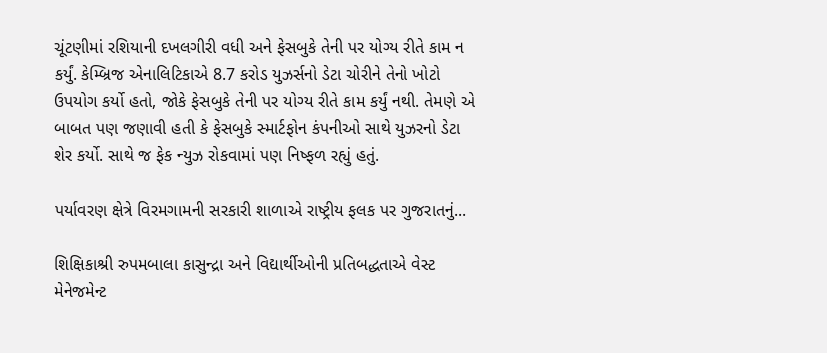ચૂંટણીમાં રશિયાની દખલગીરી વધી અને ફેસબુકે તેની પર યોગ્ય રીતે કામ ન કર્યું. કેમ્બ્રિજ એનાલિટિકાએ 8.7 કરોડ યુઝર્સનો ડેટા ચોરીને તેનો ખોટો ઉપયોગ કર્યો હતો, જોકે ફેસબુકે તેની પર યોગ્ય રીતે કામ કર્યું નથી. તેમણે એ બાબત પણ જણાવી હતી કે ફેસબુકે સ્માર્ટફોન કંપનીઓ સાથે યુઝરનો ડેટા શેર કર્યો. સાથે જ ફેક ન્યુઝ રોકવામાં પણ નિષ્ફળ રહ્યું હતું.

પર્યાવરણ ક્ષેત્રે વિરમગામની સરકારી શાળાએ રાષ્ટ્રીય ફલક પર ગુજરાતનું...

શિક્ષિકાશ્રી રુપમબાલા કાસુન્દ્રા અને વિદ્યાર્થીઓની પ્રતિબદ્ધતાએ વેસ્ટ મેનેજમેન્ટ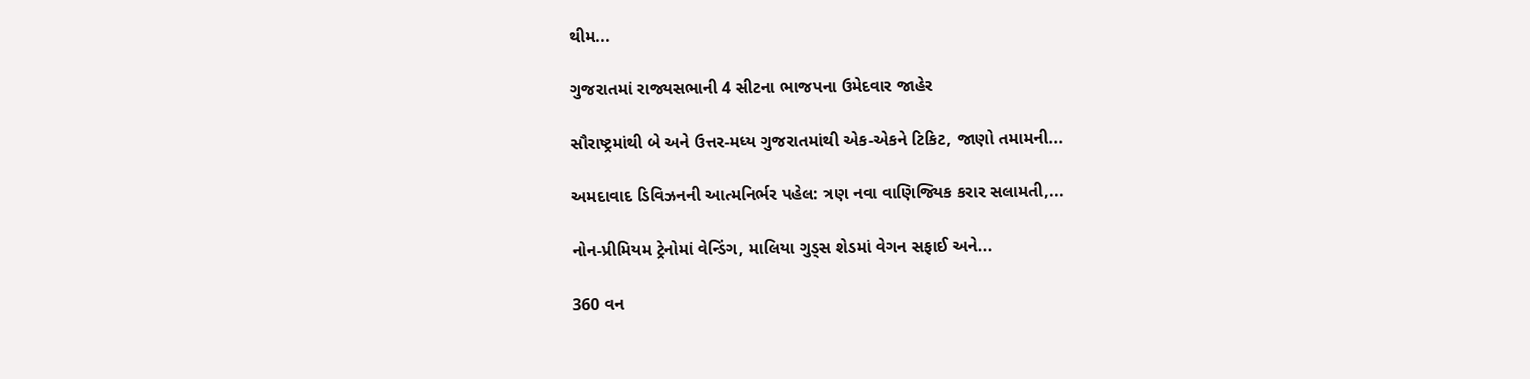થીમ...

ગુજરાતમાં રાજ્યસભાની 4 સીટના ભાજપના ઉમેદવાર જાહેર

સૌરાષ્ટ્રમાંથી બે અને ઉત્તર-મધ્ય ગુજરાતમાંથી એક-એકને ટિકિટ, જાણો તમામની...

અમદાવાદ ડિવિઝનની આત્મનિર્ભર પહેલ: ત્રણ નવા વાણિજ્યિક કરાર સલામતી,...

નોન-પ્રીમિયમ ટ્રેનોમાં વેન્ડિંગ, માલિયા ગુડ્સ શેડમાં વેગન સફાઈ અને...

360 વન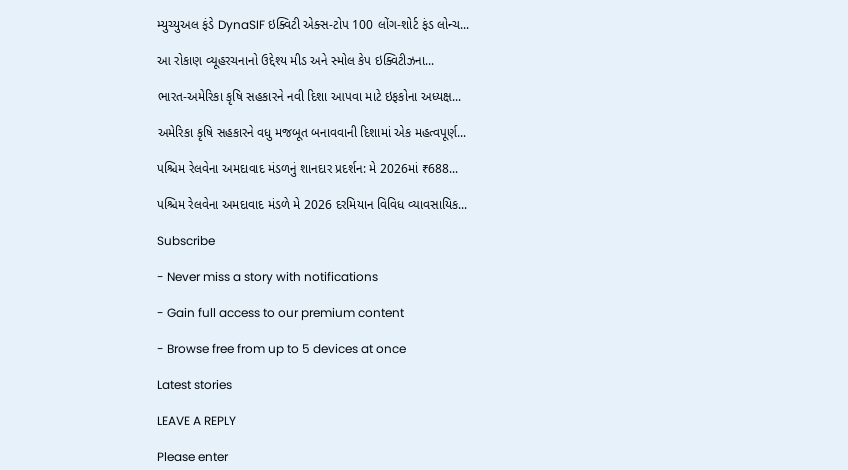મ્યુચ્યુઅલ ફંડે DynaSIF ઇક્વિટી એક્સ-ટોપ 100 લોંગ-શોર્ટ ફંડ લોન્ચ...

આ રોકાણ વ્યૂહરચનાનો ઉદ્દેશ્ય મીડ અને સ્મોલ કેપ ઇક્વિટીઝના...

ભારત-અમેરિકા કૃષિ સહકારને નવી દિશા આપવા માટે ઇફકોના અધ્યક્ષ...

અમેરિકા કૃષિ સહકારને વધુ મજબૂત બનાવવાની દિશામાં એક મહત્વપૂર્ણ...

પશ્ચિમ રેલવેના અમદાવાદ મંડળનું શાનદાર પ્રદર્શન: મે 2026માં ₹688...

પશ્ચિમ રેલવેના અમદાવાદ મંડળે મે 2026 દરમિયાન વિવિધ વ્યાવસાયિક...

Subscribe

- Never miss a story with notifications

- Gain full access to our premium content

- Browse free from up to 5 devices at once

Latest stories

LEAVE A REPLY

Please enter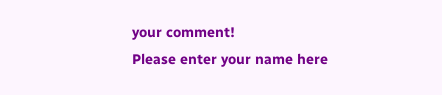your comment!
Please enter your name here